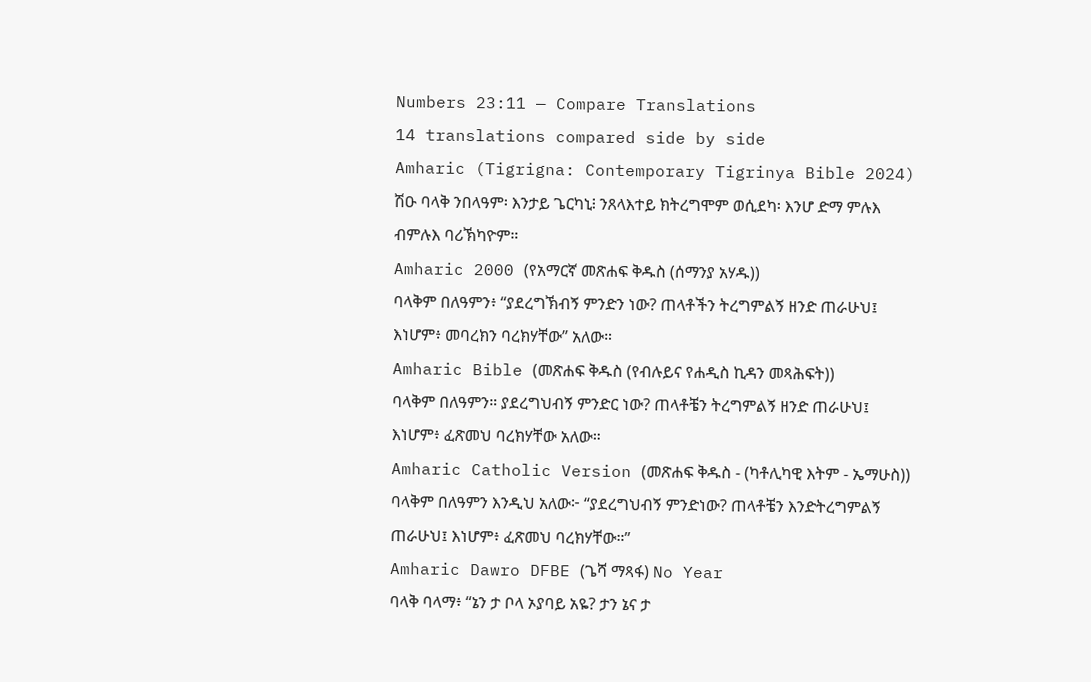Numbers 23:11 — Compare Translations
14 translations compared side by side
Amharic (Tigrigna: Contemporary Tigrinya Bible 2024)
ሽዑ ባላቅ ንበላዓም፡ እንታይ ጌርካኒ፧ ንጸላእተይ ክትረግሞም ወሲደካ፡ እንሆ ድማ ምሉእ ብምሉእ ባሪኽካዮም።
Amharic 2000 (የአማርኛ መጽሐፍ ቅዱስ (ሰማንያ አሃዱ))
ባላቅም በለዓምን፥ “ያደረግኽብኝ ምንድን ነው? ጠላቶችን ትረግምልኝ ዘንድ ጠራሁህ፤ እነሆም፥ መባረክን ባረክሃቸው” አለው።
Amharic Bible (መጽሐፍ ቅዱስ (የብሉይና የሐዲስ ኪዳን መጻሕፍት))
ባላቅም በለዓምን። ያደረግህብኝ ምንድር ነው? ጠላቶቼን ትረግምልኝ ዘንድ ጠራሁህ፤ እነሆም፥ ፈጽመህ ባረክሃቸው አለው።
Amharic Catholic Version (መጽሐፍ ቅዱስ - (ካቶሊካዊ እትም - ኤማሁስ))
ባላቅም በለዓምን እንዲህ አለው፦ “ያደረግህብኝ ምንድነው? ጠላቶቼን እንድትረግምልኝ ጠራሁህ፤ እነሆም፥ ፈጽመህ ባረክሃቸው።”
Amharic Dawro DFBE (ጌሻ ማጻፋ) No Year
ባላቅ ባላማ፥ “ኔን ታ ቦላ ኦያባይ አዬ? ታን ኔና ታ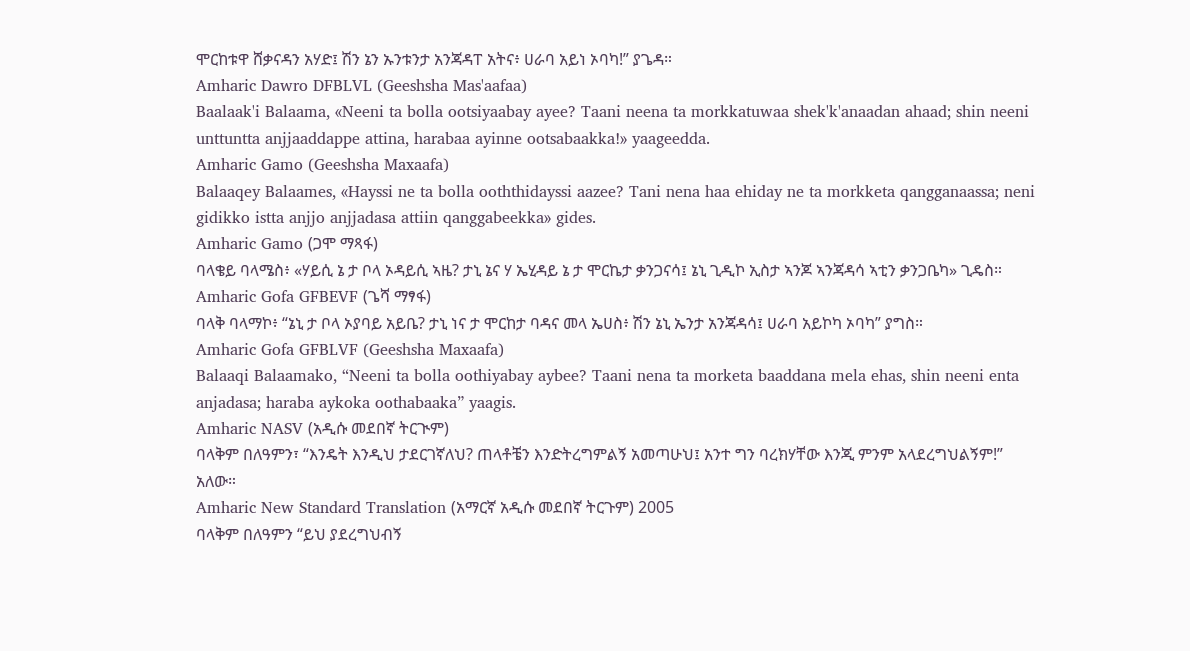ሞርከቱዋ ሸቃናዳን አሃድ፤ ሽን ኔን ኡንቱንታ አንጃዳፐ አትና፥ ሀራባ አይነ ኦባካ!” ያጌዳ።
Amharic Dawro DFBLVL (Geeshsha Mas'aafaa)
Baalaak'i Balaama, «Neeni ta bolla ootsiyaabay ayee? Taani neena ta morkkatuwaa shek'k'anaadan ahaad; shin neeni unttuntta anjjaaddappe attina, harabaa ayinne ootsabaakka!» yaageedda.
Amharic Gamo (Geeshsha Maxaafa)
Balaaqey Balaames, «Hayssi ne ta bolla ooththidayssi aazee? Tani nena haa ehiday ne ta morkketa qangganaassa; neni gidikko istta anjjo anjjadasa attiin qanggabeekka» gides.
Amharic Gamo (ጋሞ ማጻፋ)
ባላቄይ ባላሜስ፥ «ሃይሲ ኔ ታ ቦላ ኦዳይሲ ኣዜ? ታኒ ኔና ሃ ኤሂዳይ ኔ ታ ሞርኬታ ቃንጋናሳ፤ ኔኒ ጊዲኮ ኢስታ ኣንጆ ኣንጃዳሳ ኣቲን ቃንጋቤካ» ጊዴስ።
Amharic Gofa GFBEVF (ጌሻ ማፃፋ)
ባላቅ ባላማኮ፥ “ኔኒ ታ ቦላ ኦያባይ አይቤ? ታኒ ነና ታ ሞርከታ ባዳና መላ ኤሀስ፥ ሽን ኔኒ ኤንታ አንጃዳሳ፤ ሀራባ አይኮካ ኦባካ” ያግስ።
Amharic Gofa GFBLVF (Geeshsha Maxaafa)
Balaaqi Balaamako, “Neeni ta bolla oothiyabay aybee? Taani nena ta morketa baaddana mela ehas, shin neeni enta anjadasa; haraba aykoka oothabaaka” yaagis.
Amharic NASV (አዲሱ መደበኛ ትርጒም)
ባላቅም በለዓምን፣ “እንዴት እንዲህ ታደርገኛለህ? ጠላቶቼን እንድትረግምልኝ አመጣሁህ፤ አንተ ግን ባረክሃቸው እንጂ ምንም አላደረግህልኝም!” አለው።
Amharic New Standard Translation (አማርኛ አዲሱ መደበኛ ትርጉም) 2005
ባላቅም በለዓምን “ይህ ያደረግህብኝ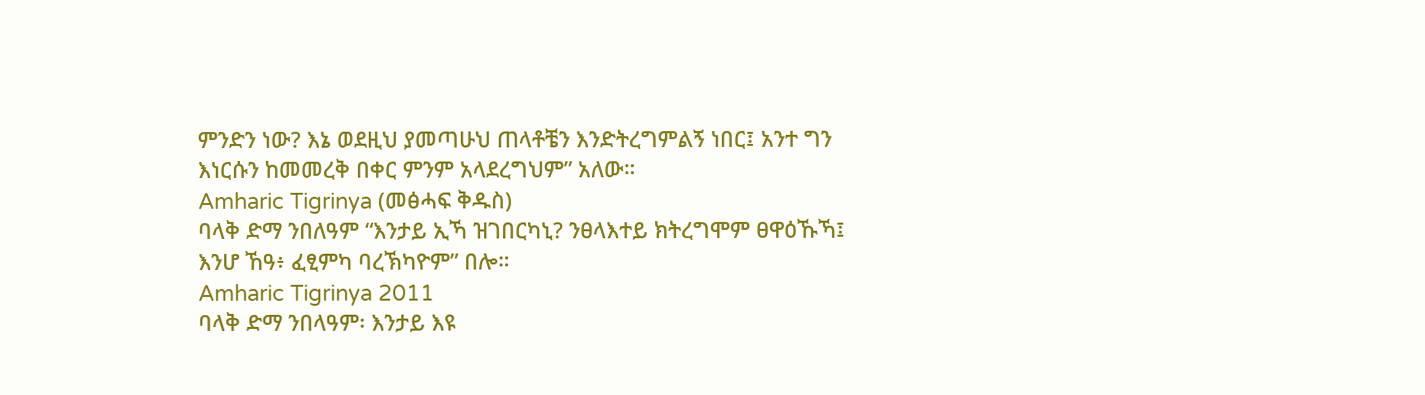ምንድን ነው? እኔ ወደዚህ ያመጣሁህ ጠላቶቼን እንድትረግምልኝ ነበር፤ አንተ ግን እነርሱን ከመመረቅ በቀር ምንም አላደረግህም” አለው።
Amharic Tigrinya (መፅሓፍ ቅዱስ)
ባላቅ ድማ ንበለዓም “እንታይ ኢኻ ዝገበርካኒ? ንፀላእተይ ክትረግሞም ፀዋዕኹኻ፤ እንሆ ኸዓ፥ ፈፂምካ ባረኽካዮም” በሎ።
Amharic Tigrinya 2011
ባላቅ ድማ ንበላዓም፡ እንታይ እዩ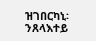ዝገበርካኒ፡ ንጸላእተይ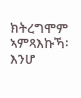ክትረግሞም ኣምጻእኩኻ፡ እንሆ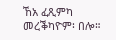ኸአ ፈጺምካ መረቕካዮም፡ በሎ።